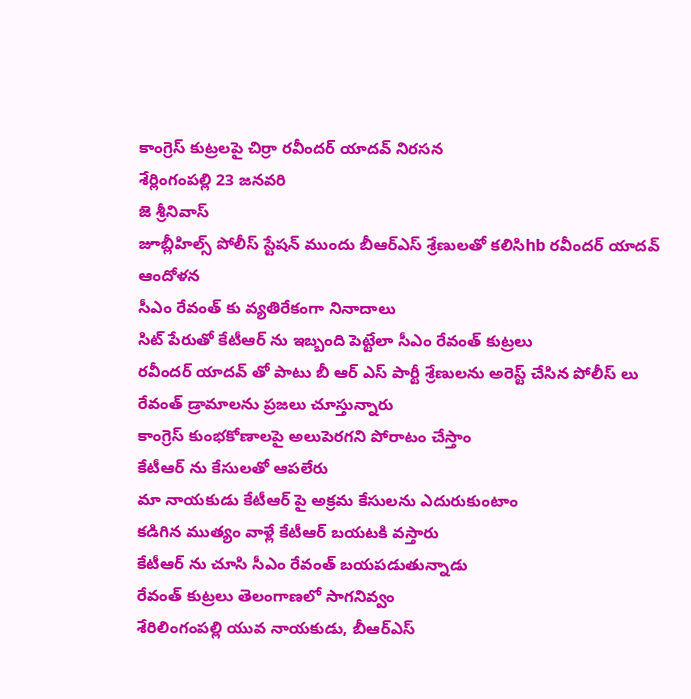కాంగ్రెస్ కుట్రలపై చిర్రా రవీందర్ యాదవ్ నిరసన
శేర్లింగంపల్లి 23 జనవరి
జె శ్రీనివాస్
జూబ్లీహిల్స్ పోలీస్ స్టేషన్ ముందు బీఆర్ఎస్ శ్రేణులతో కలిసిhb రవీందర్ యాదవ్ ఆందోళన
సీఎం రేవంత్ కు వ్యతిరేకంగా నినాదాలు
సిట్ పేరుతో కేటీఆర్ ను ఇబ్బంది పెట్టేలా సీఎం రేవంత్ కుట్రలు
రవీందర్ యాదవ్ తో పాటు బీ ఆర్ ఎస్ పార్టీ శ్రేణులను అరెస్ట్ చేసిన పోలీస్ లు
రేవంత్ డ్రామాలను ప్రజలు చూస్తున్నారు
కాంగ్రెస్ కుంభకోణాలపై అలుపెరగని పోరాటం చేస్తాం
కేటీఆర్ ను కేసులతో ఆపలేరు
మా నాయకుడు కేటీఆర్ పై అక్రమ కేసులను ఎదురుకుంటాం
కడిగిన ముత్యం వాళ్లే కేటీఆర్ బయటకి వస్తారు
కేటీఆర్ ను చూసి సీఎం రేవంత్ బయపడుతున్నాడు
రేవంత్ కుట్రలు తెలంగాణలో సాగనివ్వం
శేరిలింగంపల్లి యువ నాయకుడు, బీఆర్ఎస్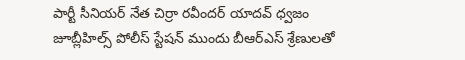పార్టీ సీనియర్ నేత చిర్రా రవీందర్ యాదవ్ ధ్వజం
జూబ్లీహిల్స్ పోలీస్ స్టేషన్ ముందు బీఆర్ఎస్ శ్రేణులతో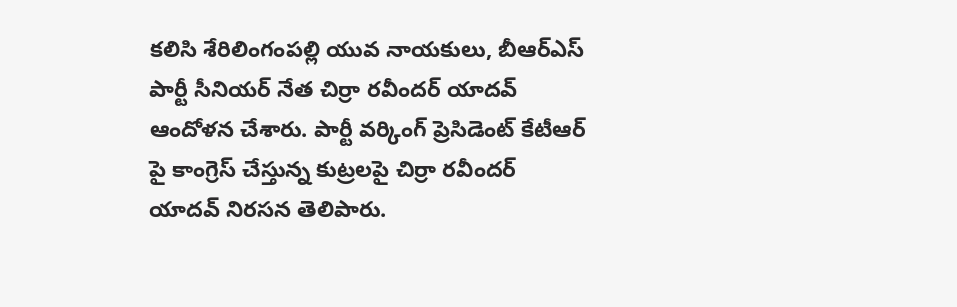కలిసి శేరిలింగంపల్లి యువ నాయకులు, బీఆర్ఎస్ పార్టీ సీనియర్ నేత చిర్రా రవీందర్ యాదవ్ ఆందోళన చేశారు. పార్టీ వర్కింగ్ ప్రెసిడెంట్ కేటీఆర్ పై కాంగ్రెస్ చేస్తున్న కుట్రలపై చిర్రా రవీందర్ యాదవ్ నిరసన తెలిపారు.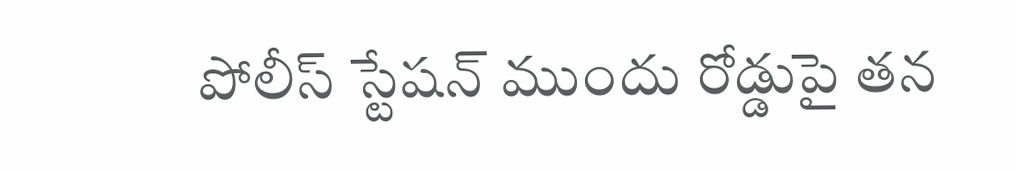పోలీస్ స్టేషన్ ముందు రోడ్డుపై తన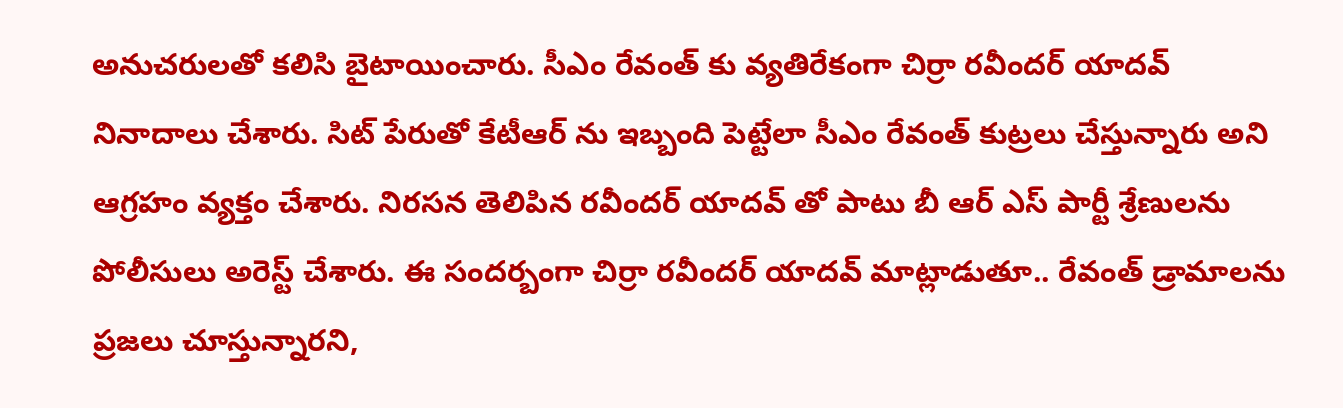అనుచరులతో కలిసి బైటాయించారు. సీఎం రేవంత్ కు వ్యతిరేకంగా చిర్రా రవీందర్ యాదవ్ నినాదాలు చేశారు. సిట్ పేరుతో కేటీఆర్ ను ఇబ్బంది పెట్టేలా సీఎం రేవంత్ కుట్రలు చేస్తున్నారు అని ఆగ్రహం వ్యక్తం చేశారు. నిరసన తెలిపిన రవీందర్ యాదవ్ తో పాటు బీ ఆర్ ఎస్ పార్టీ శ్రేణులను పోలీసులు అరెస్ట్ చేశారు. ఈ సందర్బంగా చిర్రా రవీందర్ యాదవ్ మాట్లాడుతూ.. రేవంత్ డ్రామాలను ప్రజలు చూస్తున్నారని,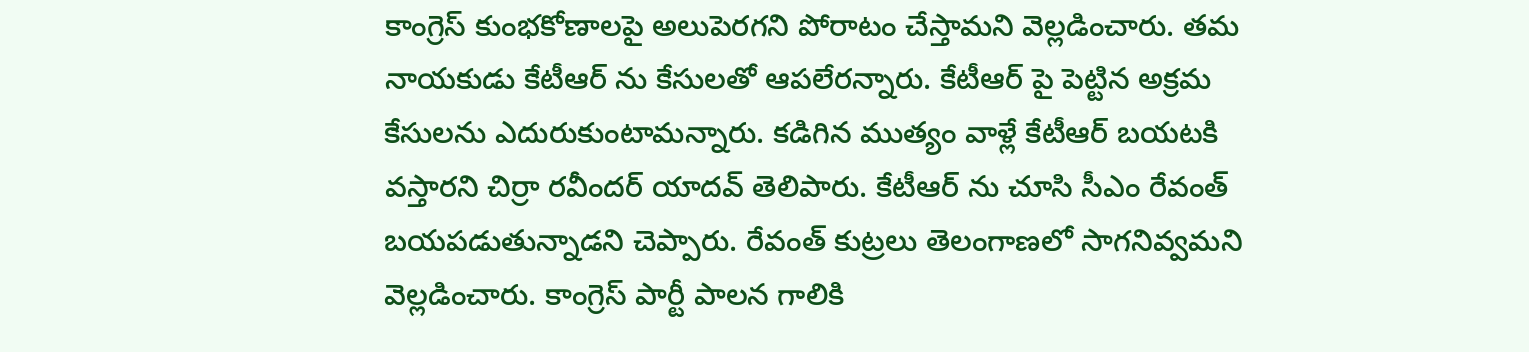కాంగ్రెస్ కుంభకోణాలపై అలుపెరగని పోరాటం చేస్తామని వెల్లడించారు. తమ నాయకుడు కేటీఆర్ ను కేసులతో ఆపలేరన్నారు. కేటీఆర్ పై పెట్టిన అక్రమ కేసులను ఎదురుకుంటామన్నారు. కడిగిన ముత్యం వాళ్లే కేటీఆర్ బయటకి వస్తారని చిర్రా రవీందర్ యాదవ్ తెలిపారు. కేటీఆర్ ను చూసి సీఎం రేవంత్ బయపడుతున్నాడని చెప్పారు. రేవంత్ కుట్రలు తెలంగాణలో సాగనివ్వమని వెల్లడించారు. కాంగ్రెస్ పార్టీ పాలన గాలికి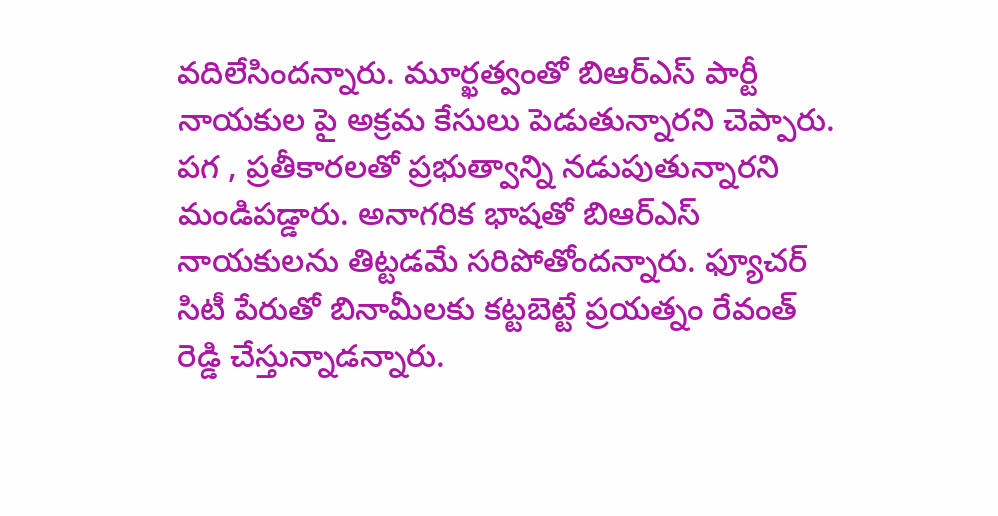వదిలేసిందన్నారు. మూర్ఖత్వంతో బిఆర్ఎస్ పార్టీ నాయకుల పై అక్రమ కేసులు పెడుతున్నారని చెప్పారు. పగ , ప్రతీకారలతో ప్రభుత్వాన్ని నడుపుతున్నారని మండిపడ్డారు. అనాగరిక భాషతో బిఆర్ఎస్ నాయకులను తిట్టడమే సరిపోతోందన్నారు. ఫ్యూచర్ సిటీ పేరుతో బినామీలకు కట్టబెట్టే ప్రయత్నం రేవంత్ రెడ్డి చేస్తున్నాడన్నారు.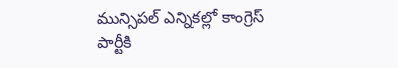మున్సిపల్ ఎన్నికల్లో కాంగ్రెస్ పార్టీకి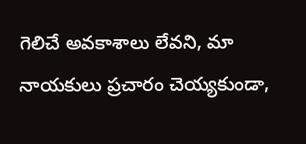గెలిచే అవకాశాలు లేవని, మా నాయకులు ప్రచారం చెయ్యకుండా,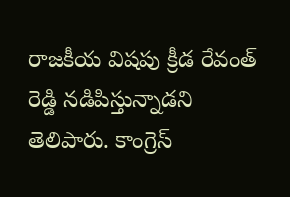రాజకీయ విషపు క్రీడ రేవంత్ రెడ్డి నడిపిస్తున్నాడని తెలిపారు. కాంగ్రెస్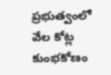ప్రభుత్వంలో వేల కోట్ల కుంభకోణం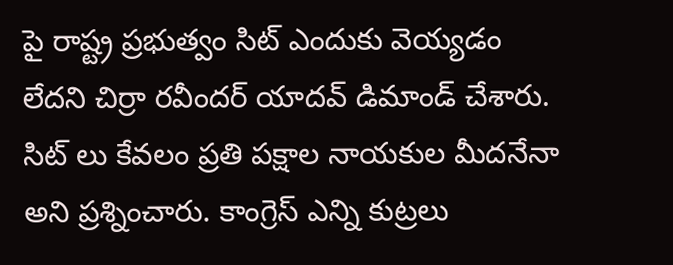పై రాష్ట్ర ప్రభుత్వం సిట్ ఎందుకు వెయ్యడం లేదని చిర్రా రవీందర్ యాదవ్ డిమాండ్ చేశారు. సిట్ లు కేవలం ప్రతి పక్షాల నాయకుల మీదనేనా అని ప్రశ్నించారు. కాంగ్రెస్ ఎన్ని కుట్రలు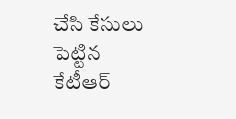చేసి కేసులు పెట్టిన కేటీఆర్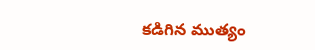కడిగిన ముత్యం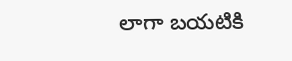లాగా బయటికి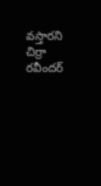వస్తారని చిర్రా రవీందర్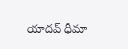యాదవ్ ధీమా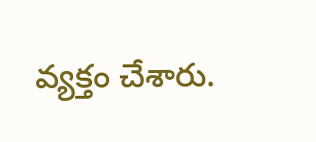వ్యక్తం చేశారు.